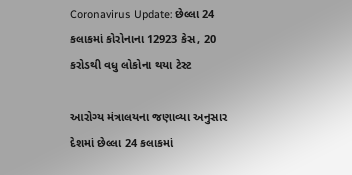Coronavirus Update: છેલ્લા 24 કલાકમાં કોરોનાના 12923 કેસ, 20 કરોડથી વધુ લોકોના થયા ટેસ્ટ

આરોગ્ય મંત્રાલયના જણાવ્યા અનુસાર દેશમાં છેલ્લા 24 કલાકમાં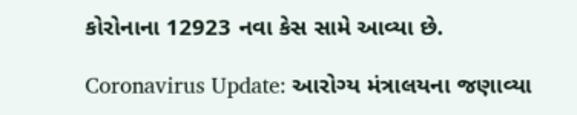કોરોનાના 12923 નવા કેસ સામે આવ્યા છે.

Coronavirus Update: આરોગ્ય મંત્રાલયના જણાવ્યા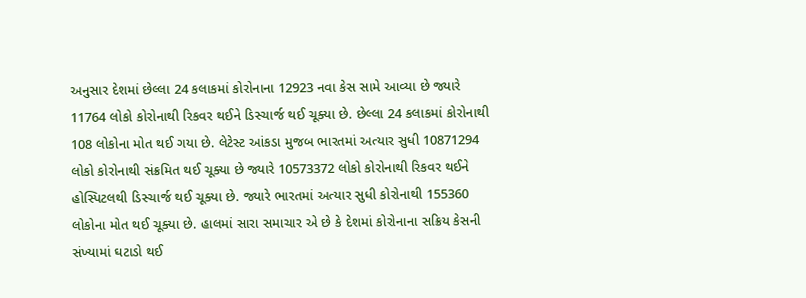અનુસાર દેશમાં છેલ્લા 24 કલાકમાં કોરોનાના 12923 નવા કેસ સામે આવ્યા છે જ્યારે 11764 લોકો કોરોનાથી રિકવર થઈને ડિસ્ચાર્જ થઈ ચૂક્યા છે. છેલ્લા 24 કલાકમાં કોરોનાથી 108 લોકોના મોત થઈ ગયા છે. લેટેસ્ટ આંકડા મુજબ ભારતમાં અત્યાર સુધી 10871294 લોકો કોરોનાથી સંક્રમિત થઈ ચૂક્યા છે જ્યારે 10573372 લોકો કોરોનાથી રિકવર થઈને હોસ્પિટલથી ડિસ્ચાર્જ થઈ ચૂક્યા છે. જ્યારે ભારતમાં અત્યાર સુધી કોરોનાથી 155360 લોકોના મોત થઈ ચૂક્યા છે. હાલમાં સારા સમાચાર એ છે કે દેશમાં કોરોનાના સક્રિય કેસની સંખ્યામાં ઘટાડો થઈ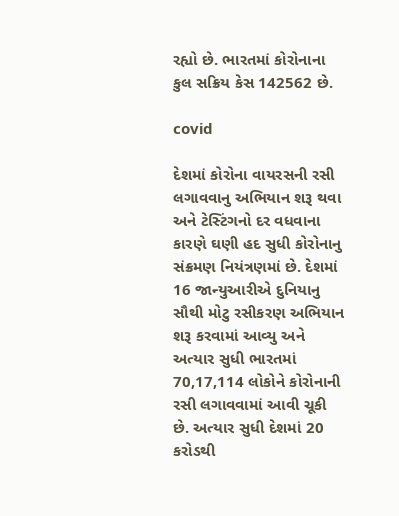રહ્યો છે. ભારતમાં કોરોનાના કુલ સક્રિય કેસ 142562 છે.

covid

દેશમાં કોરોના વાયરસની રસી લગાવવાનુ અભિયાન શરૂ થવા અને ટેસ્ટિંગનો દર વધવાના કારણે ઘણી હદ સુધી કોરોનાનુ સંક્રમણ નિયંત્રણમાં છે. દેશમાં 16 જાન્યુઆરીએ દુનિયાનુ સૌથી મોટુ રસીકરણ અભિયાન શરૂ કરવામાં આવ્યુ અને અત્યાર સુધી ભારતમાં 70,17,114 લોકોને કોરોનાની રસી લગાવવામાં આવી ચૂકી છે. અત્યાર સુધી દેશમાં 20 કરોડથી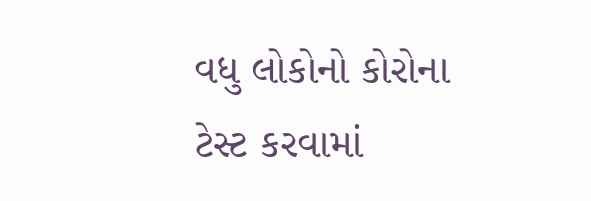વધુ લોકોનો કોરોના ટેસ્ટ કરવામાં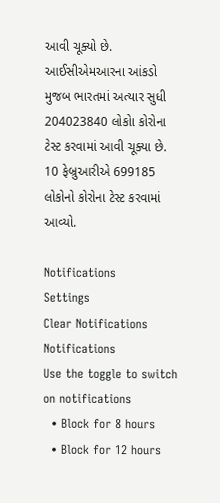આવી ચૂક્યો છે. આઈસીએમઆરના આંકડો મુજબ ભારતમાં અત્યાર સુધી 204023840 લોકોા કોરોના ટેસ્ટ કરવામાં આવી ચૂક્યા છે. 10 ફેબ્રુઆરીએ 699185 લોકોનો કોરોના ટેસ્ટ કરવામાં આવ્યો.

Notifications
Settings
Clear Notifications
Notifications
Use the toggle to switch on notifications
  • Block for 8 hours
  • Block for 12 hours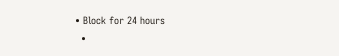• Block for 24 hours
  •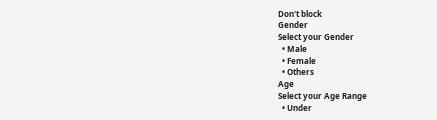Don't block
Gender
Select your Gender
  • Male
  • Female
  • Others
Age
Select your Age Range
  • Under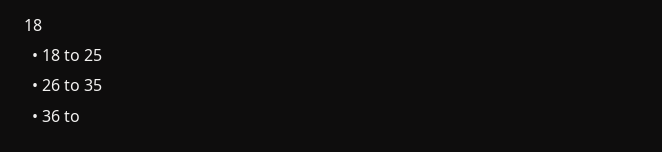18
  • 18 to 25
  • 26 to 35
  • 36 to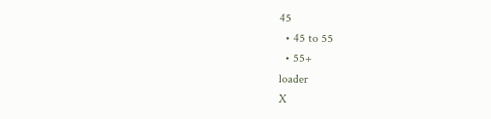45
  • 45 to 55
  • 55+
loader
X